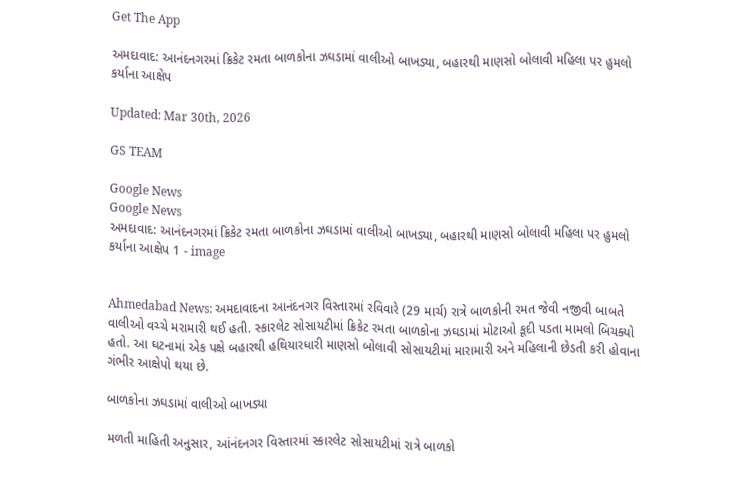Get The App

અમદાવાદ: આનંદનગરમાં ક્રિકેટ રમતા બાળકોના ઝઘડામાં વાલીઓ બાખડ્યા, બહારથી માણસો બોલાવી મહિલા પર હુમલો કર્યાના આક્ષેપ

Updated: Mar 30th, 2026

GS TEAM

Google News
Google News
અમદાવાદ: આનંદનગરમાં ક્રિકેટ રમતા બાળકોના ઝઘડામાં વાલીઓ બાખડ્યા, બહારથી માણસો બોલાવી મહિલા પર હુમલો કર્યાના આક્ષેપ 1 - image


Ahmedabad News: અમદાવાદના આનંદનગર વિસ્તારમાં રવિવારે (29 માર્ચ) રાત્રે બાળકોની રમત જેવી નજીવી બાબતે વાલીઓ વચ્ચે મરામારી થઈ હતી. સ્કારલેટ સોસાયટીમાં ક્રિકેટ રમતા બાળકોના ઝઘડામાં મોટાઓ કૂદી પડતા મામલો બિચક્યો હતો. આ ઘટનામાં એક પક્ષે બહારથી હથિયારધારી માણસો બોલાવી સોસાયટીમાં મારામારી અને મહિલાની છેડતી કરી હોવાના ગંભીર આક્ષેપો થયા છે.

બાળકોના ઝઘડામાં વાલીઓ બાખડ્યા

મળતી માહિતી અનુસાર, આંનંદનગર વિસ્તારમાં સ્કારલેટ સોસાયટીમાં રાત્રે બાળકો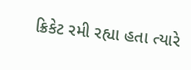ક્રિકેટ રમી રહ્યા હતા ત્યારે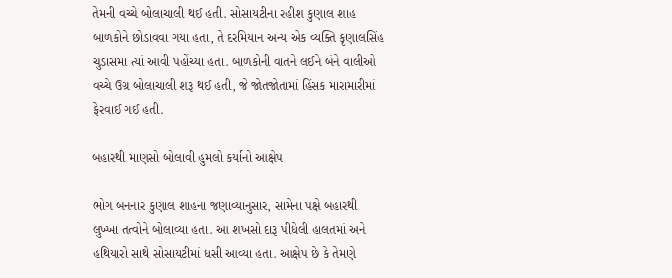તેમની વચ્ચે બોલાચાલી થઈ હતી. સોસાયટીના રહીશ કુણાલ શાહ બાળકોને છોડાવવા ગયા હતા, તે દરમિયાન અન્ય એક વ્યક્તિ કૃણાલસિંહ ચુડાસમા ત્યાં આવી પહોંચ્યા હતા. બાળકોની વાતને લઈને બંને વાલીઓ વચ્ચે ઉગ્ર બોલાચાલી શરૂ થઈ હતી, જે જોતજોતામાં હિંસક મારામારીમાં ફેરવાઈ ગઈ હતી.

બહારથી માણસો બોલાવી હુમલો કર્યાનો આક્ષેપ

ભોગ બનનાર કુણાલ શાહના જણાવ્યાનુસાર, સામેના પક્ષે બહારથી લુખ્ખા તત્વોને બોલાવ્યા હતા. આ શખસો દારૂ પીધેલી હાલતમાં અને હથિયારો સાથે સોસાયટીમાં ધસી આવ્યા હતા. આક્ષેપ છે કે તેમણે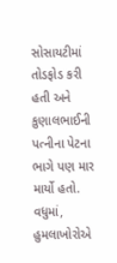સોસાયટીમાં તોડફોડ કરી હતી અને કુણાલભાઈની પત્નીના પેટના ભાગે પણ માર માર્યો હતો. વધુમાં, હુમલાખોરોએ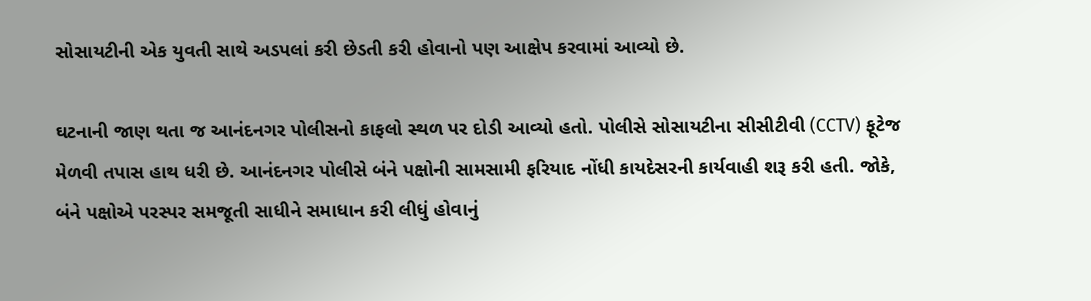સોસાયટીની એક યુવતી સાથે અડપલાં કરી છેડતી કરી હોવાનો પણ આક્ષેપ કરવામાં આવ્યો છે.

ઘટનાની જાણ થતા જ આનંદનગર પોલીસનો કાફલો સ્થળ પર દોડી આવ્યો હતો. પોલીસે સોસાયટીના સીસીટીવી (CCTV) ફૂટેજ મેળવી તપાસ હાથ ધરી છે. આનંદનગર પોલીસે બંને પક્ષોની સામસામી ફરિયાદ નોંધી કાયદેસરની કાર્યવાહી શરૂ કરી હતી. જોકે, બંને પક્ષોએ પરસ્પર સમજૂતી સાધીને સમાધાન કરી લીધું હોવાનું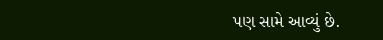પણ સામે આવ્યું છે.